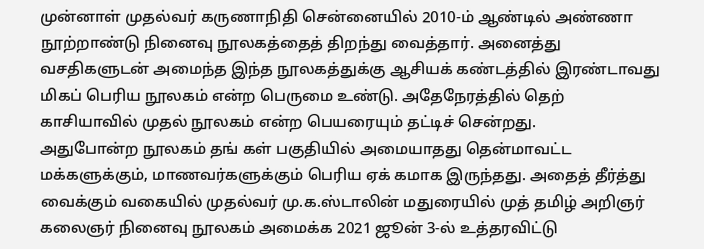முன்னாள் முதல்வர் கருணாநிதி சென்னையில் 2010-ம் ஆண்டில் அண்ணா நூற்றாண்டு நினைவு நூலகத்தைத் திறந்து வைத்தார். அனைத்து வசதிகளுடன் அமைந்த இந்த நூலகத்துக்கு ஆசியக் கண்டத்தில் இரண்டாவது மிகப் பெரிய நூலகம் என்ற பெருமை உண்டு. அதேநேரத்தில் தெற் காசியாவில் முதல் நூலகம் என்ற பெயரையும் தட்டிச் சென்றது.
அதுபோன்ற நூலகம் தங் கள் பகுதியில் அமையாதது தென்மாவட்ட மக்களுக்கும், மாணவர்களுக்கும் பெரிய ஏக் கமாக இருந்தது. அதைத் தீர்த்து வைக்கும் வகையில் முதல்வர் மு.க.ஸ்டாலின் மதுரையில் முத் தமிழ் அறிஞர் கலைஞர் நினைவு நூலகம் அமைக்க 2021 ஜூன் 3-ல் உத்தரவிட்டு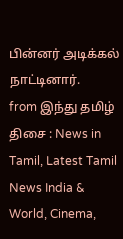பின்னர் அடிக்கல் நாட்டினார்.
from இந்து தமிழ் திசை : News in Tamil, Latest Tamil News India & World, Cinema,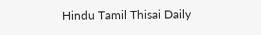Hindu Tamil Thisai Daily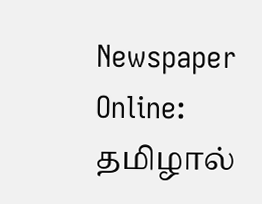Newspaper Online: தமிழால்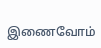இணைவோம்